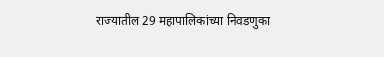राज्यातील 29 महापालिकांच्या निवडणुका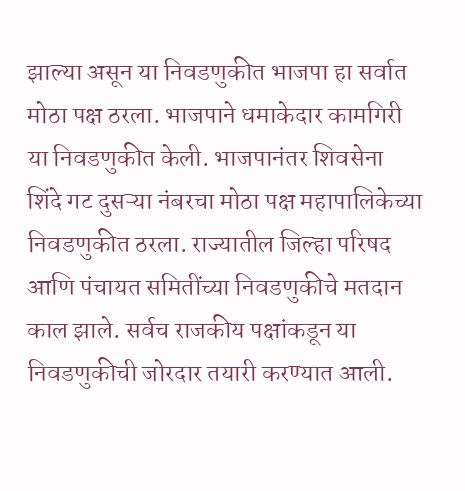झाल्या असून या निवडणुकीत भाजपा हा सर्वात मोठा पक्ष ठरला. भाजपाने धमाकेदार कामगिरी या निवडणुकीत केली. भाजपानंतर शिवसेना शिंदे गट दुसऱ्या नंबरचा मोठा पक्ष महापालिकेच्या निवडणुकीत ठरला. राज्यातील जिल्हा परिषद आणि पंचायत समितींच्या निवडणुकीचे मतदान काल झाले. सर्वच राजकीय पक्षांकडून या निवडणुकीची जोरदार तयारी करण्यात आली.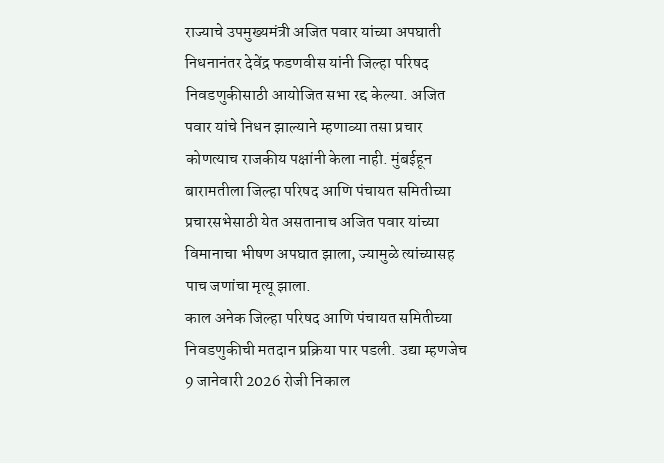राज्याचे उपमुख्यमंत्री अजित पवार यांच्या अपघाती निधनानंतर देवेंद्र फडणवीस यांनी जिल्हा परिषद निवडणुकीसाठी आयोजित सभा रद्द केल्या. अजित पवार यांचे निधन झाल्याने म्हणाव्या तसा प्रचार कोणत्याच राजकीय पक्षांनी केला नाही. मुंबईहून बारामतीला जिल्हा परिषद आणि पंचायत समितीच्या प्रचारसभेसाठी येत असतानाच अजित पवार यांच्या विमानाचा भीषण अपघात झाला, ज्यामुळे त्यांच्यासह पाच जणांचा मृत्यू झाला.
काल अनेक जिल्हा परिषद आणि पंचायत समितीच्या निवडणुकीची मतदान प्रक्रिया पार पडली. उद्या म्हणजेच 9 जानेवारी 2026 रोजी निकाल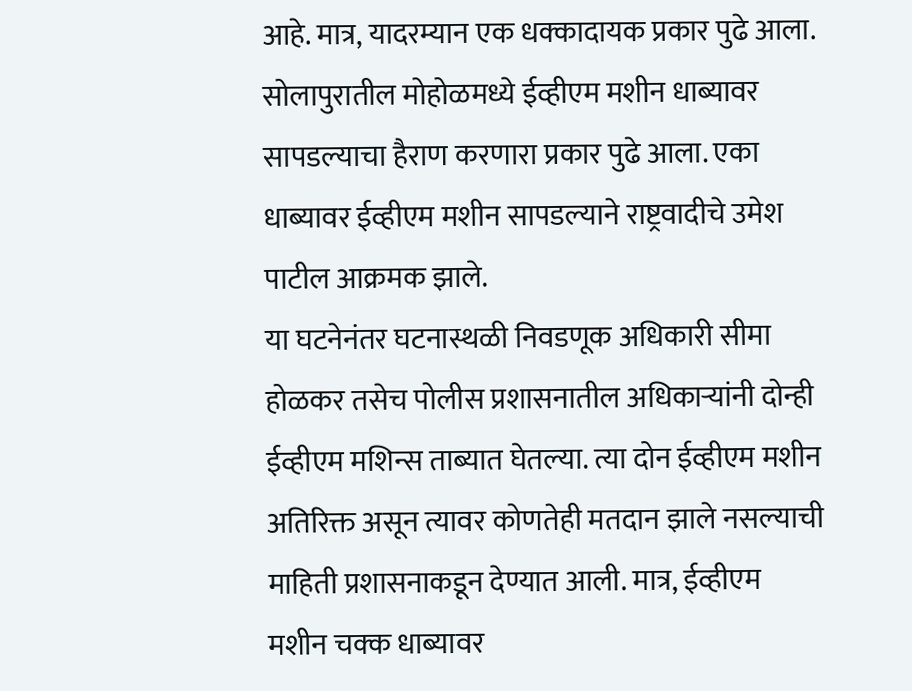आहे. मात्र, यादरम्यान एक धक्कादायक प्रकार पुढे आला. सोलापुरातील मोहोळमध्ये ईव्हीएम मशीन धाब्यावर सापडल्याचा हैराण करणारा प्रकार पुढे आला. एका धाब्यावर ईव्हीएम मशीन सापडल्याने राष्ट्रवादीचे उमेश पाटील आक्रमक झाले.
या घटनेनंतर घटनास्थळी निवडणूक अधिकारी सीमा होळकर तसेच पोलीस प्रशासनातील अधिकाऱ्यांनी दोन्ही ईव्हीएम मशिन्स ताब्यात घेतल्या. त्या दोन ईव्हीएम मशीन अतिरिक्त असून त्यावर कोणतेही मतदान झाले नसल्याची माहिती प्रशासनाकडून देण्यात आली. मात्र, ईव्हीएम मशीन चक्क धाब्यावर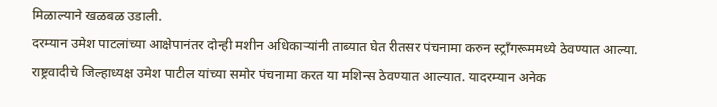मिळाल्याने खळबळ उडाली.
दरम्यान उमेश पाटलांच्या आक्षेपानंतर दोन्ही मशीन अधिकाऱ्यांनी ताब्यात घेत रीतसर पंचनामा करुन स्ट्रॉंगरूममध्ये ठेवण्यात आल्या. राष्ट्रवादीचे जिल्हाध्यक्ष उमेश पाटील यांच्या समोर पंचनामा करत या मशिन्स ठेवण्यात आल्यात. यादरम्यान अनेक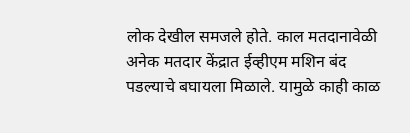लोक देखील समजले होते. काल मतदानावेळी अनेक मतदार केंद्रात ईव्हीएम मशिन बंद पडल्याचे बघायला मिळाले. यामुळे काही काळ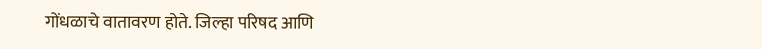गोंधळाचे वातावरण होते. जिल्हा परिषद आणि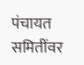पंचायत समितींवर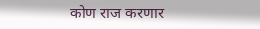कोण राज करणार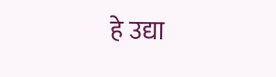हे उद्या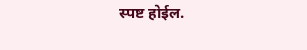स्पष्ट होईल.